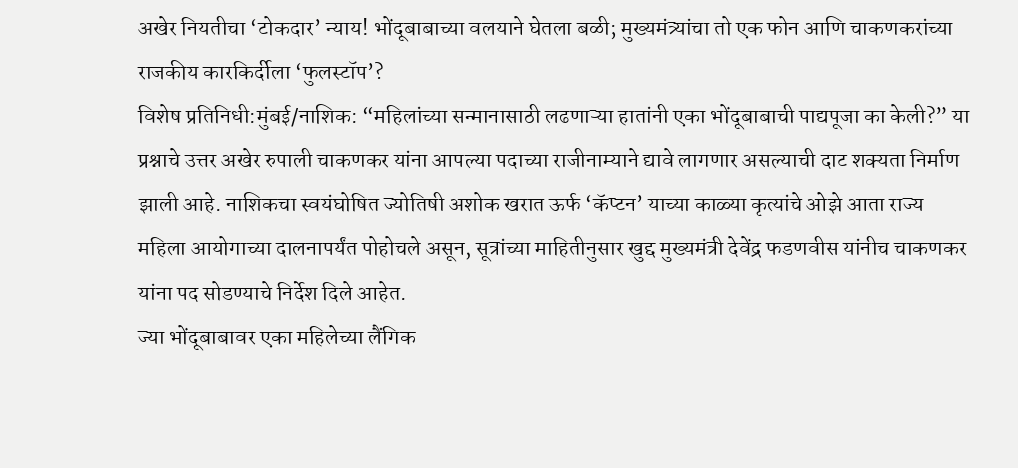अखेर नियतीचा ‘टोकदार’ न्याय! भोंदूबाबाच्या वलयाने घेतला बळी; मुख्यमंत्र्यांचा तो एक फोन आणि चाकणकरांच्या राजकीय कारकिर्दीला ‘फुलस्टॉप’?
विशेष प्रतिनिधी:मुंबई/नाशिक: “महिलांच्या सन्मानासाठी लढणाऱ्या हातांनी एका भोंदूबाबाची पाद्यपूजा का केली?” या प्रश्नाचे उत्तर अखेर रुपाली चाकणकर यांना आपल्या पदाच्या राजीनाम्याने द्यावे लागणार असल्याची दाट शक्यता निर्माण झाली आहे. नाशिकचा स्वयंघोषित ज्योतिषी अशोक खरात ऊर्फ ‘कॅप्टन’ याच्या काळ्या कृत्यांचे ओझे आता राज्य महिला आयोगाच्या दालनापर्यंत पोहोचले असून, सूत्रांच्या माहितीनुसार खुद्द मुख्यमंत्री देवेंद्र फडणवीस यांनीच चाकणकर यांना पद सोडण्याचे निर्देश दिले आहेत.
ज्या भोंदूबाबावर एका महिलेच्या लैंगिक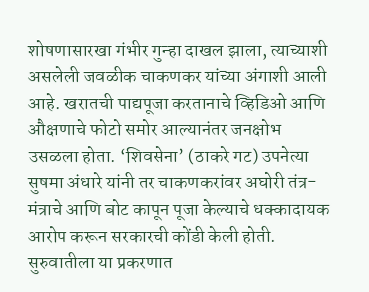शोषणासारखा गंभीर गुन्हा दाखल झाला, त्याच्याशी असलेली जवळीक चाकणकर यांच्या अंगाशी आली आहे. खरातची पाद्यपूजा करतानाचे व्हिडिओ आणि औक्षणाचे फोटो समोर आल्यानंतर जनक्षोभ उसळला होता. ‘शिवसेना’ (ठाकरे गट) उपनेत्या सुषमा अंधारे यांनी तर चाकणकरांवर अघोरी तंत्र-मंत्राचे आणि बोट कापून पूजा केल्याचे धक्कादायक आरोप करून सरकारची कोंडी केली होती.
सुरुवातीला या प्रकरणात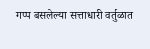गप्प बसलेल्या सत्ताधारी वर्तुळात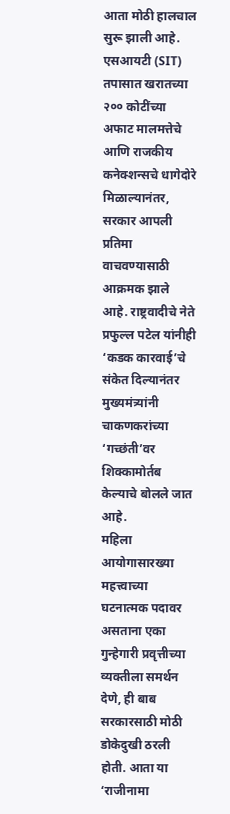आता मोठी हालचाल सुरू झाली आहे. एसआयटी (SIT) तपासात खरातच्या २०० कोटींच्या अफाट मालमत्तेचे आणि राजकीय कनेक्शन्सचे धागेदोरे मिळाल्यानंतर, सरकार आपली प्रतिमा वाचवण्यासाठी आक्रमक झाले आहे. राष्ट्रवादीचे नेते प्रफुल्ल पटेल यांनीही ‘कडक कारवाई’चे संकेत दिल्यानंतर मुख्यमंत्र्यांनी चाकणकरांच्या ‘गच्छंती’वर शिक्कामोर्तब केल्याचे बोलले जात आहे.
महिला आयोगासारख्या महत्त्वाच्या घटनात्मक पदावर असताना एका गुन्हेगारी प्रवृत्तीच्या व्यक्तीला समर्थन देणे, ही बाब सरकारसाठी मोठी डोकेदुखी ठरली होती. आता या ‘राजीनामा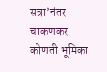सत्रा’नंतर चाकणकर कोणती भूमिका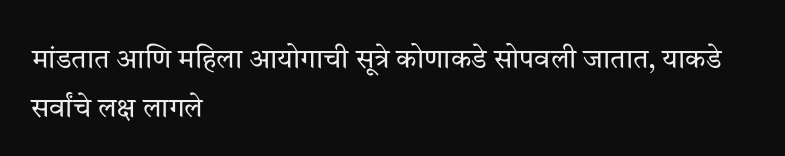मांडतात आणि महिला आयोगाची सूत्रे कोणाकडे सोपवली जातात, याकडे सर्वांचे लक्ष लागले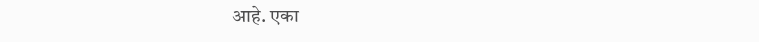आहे. एका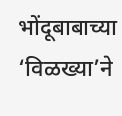भोंदूबाबाच्या ‘विळख्या’ने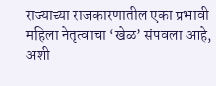राज्याच्या राजकारणातील एका प्रभावी महिला नेतृत्वाचा ‘खेळ’ संपवला आहे, अशी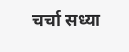चर्चा सध्या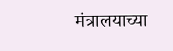मंत्रालयाच्या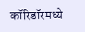कॉरिडॉरमध्ये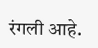रंगली आहे.